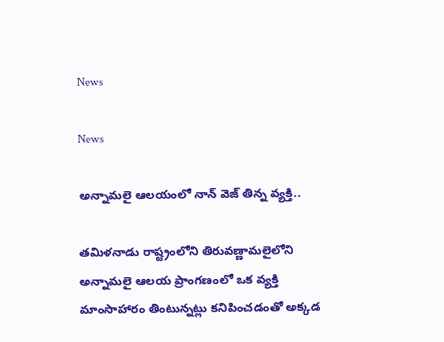News

News

అన్నామలై ఆలయంలో నాన్ వెజ్ తిన్న వ్యక్తి..

తమిళనాడు రాష్ట్రంలోని తిరువణ్ణామలైలోని అన్నామలై ఆలయ ప్రాంగణంలో ఒక వ్యక్తి మాంసాహారం తింటున్నట్లు కనిపించడంతో అక్కడ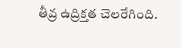తీవ్ర ఉద్రిక్తత చెలరేగింది.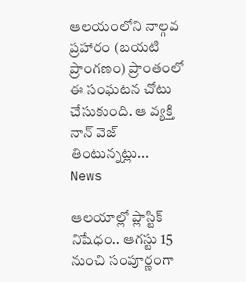ఆలయంలోని నాల్గవ ప్రహారం (బయటి ప్రాంగణం) ప్రాంతంలో ఈ సంఘటన చోటు చేసుకుంది. ఆ వ్యక్తి నాన్ వెజ్ తింటున్నట్లు...
News

ఆలయాల్లో ప్లాస్టిక్‌ నిషేధం.. ఆగస్టు 15 నుంచి సంపూర్ణంగా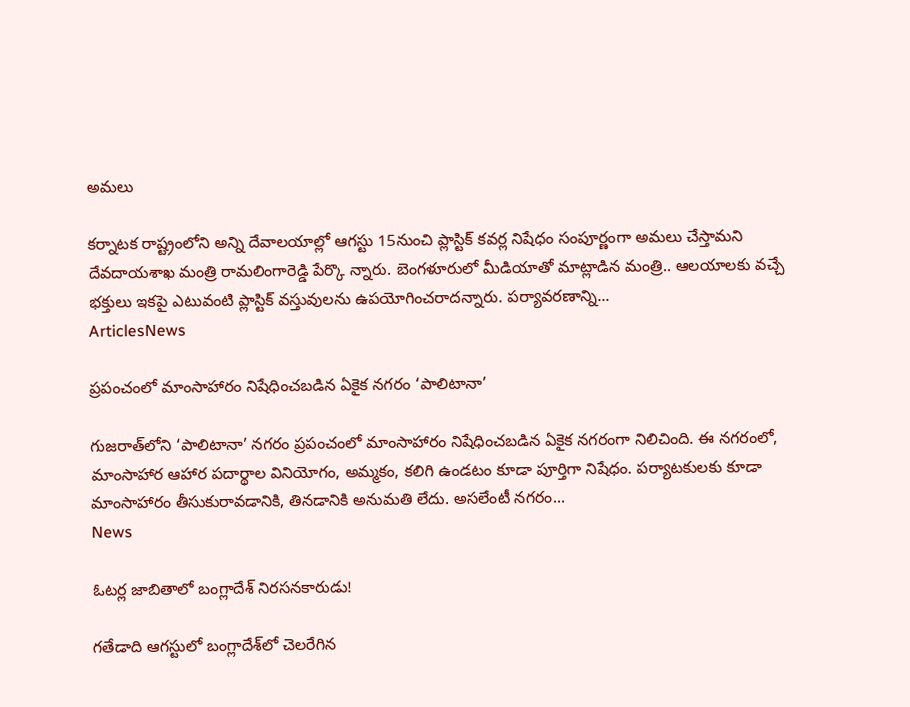అమలు

కర్నాటక రాష్ట్రంలోని అన్ని దేవాలయాల్లో ఆగస్టు 15నుంచి ప్లాస్టిక్‌ కవర్ల నిషేధం సంపూర్ణంగా అమలు చేస్తామని దేవదాయశాఖ మంత్రి రామలింగారెడ్డి పేర్కొ న్నారు. బెంగళూరులో మీడియాతో మాట్లాడిన మంత్రి.. ఆలయాలకు వచ్చే భక్తులు ఇకపై ఎటువంటి ప్లాస్టిక్‌ వస్తువులను ఉపయోగించరాదన్నారు. పర్యావరణాన్ని...
ArticlesNews

ప్రపంచంలో మాంసాహారం నిషేధించబడిన ఏకైక నగరం ‘పాలిటానా’

గుజరాత్‌లోని ‘పాలిటానా’ నగరం ప్రపంచంలో మాంసాహారం నిషేధించబడిన ఏకైక నగరంగా నిలిచింది. ఈ నగరంలో, మాంసాహార ఆహార పదార్థాల వినియోగం, అమ్మకం, కలిగి ఉండటం కూడా పూర్తిగా నిషేధం. పర్యాటకులకు కూడా మాంసాహారం తీసుకురావడానికి, తినడానికి అనుమతి లేదు. అసలేంటీ నగరం...
News

ఓటర్ల జాబితాలో బంగ్లాదేశ్‌ నిరసనకారుడు!

గతేడాది ఆగస్టులో బంగ్లాదేశ్‌లో చెలరేగిన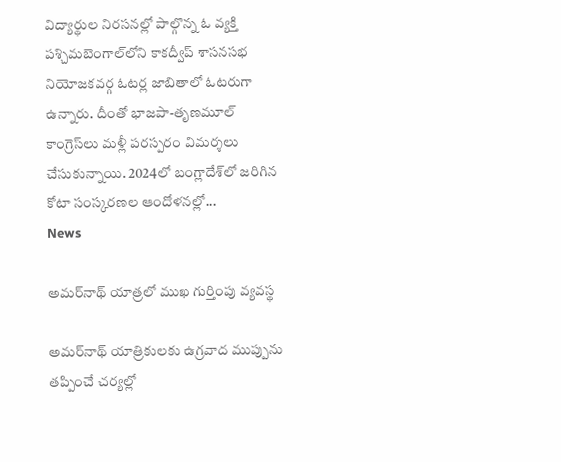విద్యార్థుల నిరసనల్లో పాల్గొన్న ఓ వ్యక్తి పశ్చిమబెంగాల్‌లోని కాకద్వీప్‌ శాసనసభ నియోజకవర్గ ఓటర్ల జాబితాలో ఓటరుగా ఉన్నారు. దీంతో భాజపా-తృణమూల్‌ కాంగ్రెస్‌లు మళ్లీ పరస్పరం విమర్శలు చేసుకున్నాయి. 2024లో బంగ్లాదేశ్‌లో జరిగిన కోటా సంస్కరణల ఆందోళనల్లో...
News

అమర్‌నాథ్‌ యాత్రలో ముఖ గుర్తింపు వ్యవస్థ

అమర్‌నాథ్‌ యాత్రికులకు ఉగ్రవాద ముప్పును తప్పించే చర్యల్లో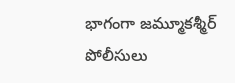భాగంగా జమ్మూకశ్మీర్‌ పోలీసులు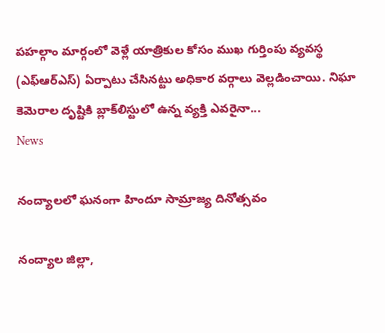పహల్గాం మార్గంలో వెళ్లే యాత్రికుల కోసం ముఖ గుర్తింపు వ్యవస్థ (ఎఫ్‌ఆర్‌ఎస్‌) ఏర్పాటు చేసినట్టు అధికార వర్గాలు వెల్లడించాయి. నిఘా కెమెరాల దృష్టికి బ్లాక్‌లిస్టులో ఉన్న వ్యక్తి ఎవరైనా...
News

నంద్యాలలో ఘనంగా హిందూ సామ్రాజ్య దినోత్సవం

నంద్యాల జిల్లా,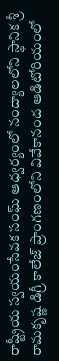రాష్ట్రీయ స్వయంసేవక సంఘ్ ఆధ్వర్యంలో నంద్యాలలోని స్థానిక శ్రీ రామకృష్ణ డిగ్రీ కాలేజ్ ప్రాంగణంలోని వివేకానంద ఆడిటోరియంలో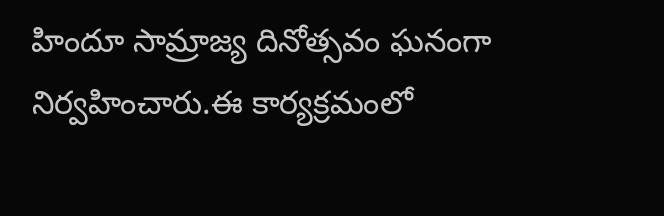హిందూ సామ్రాజ్య దినోత్సవం ఘనంగా నిర్వహించారు.ఈ కార్యక్రమంలో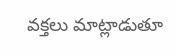వక్తలు మాట్లాడుతూ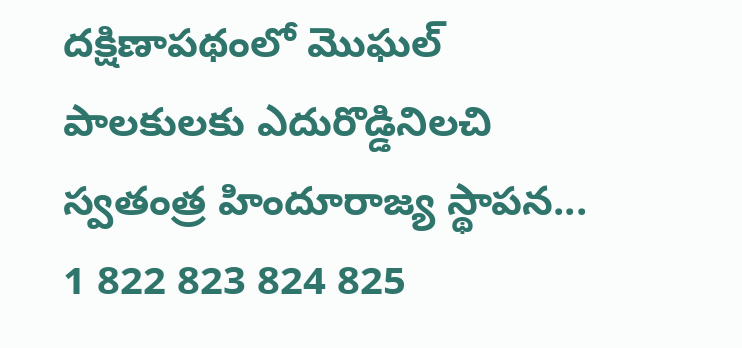దక్షిణాపథంలో మొఘల్ పాలకులకు ఎదురొడ్డినిలచి స్వతంత్ర హిందూరాజ్య స్థాపన...
1 822 823 824 825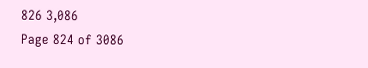826 3,086
Page 824 of 3086